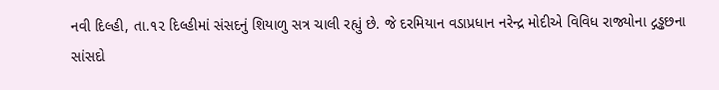નવી દિલ્હી, તા.૧૨ દિલ્હીમાં સંસદનું શિયાળુ સત્ર ચાલી રહ્યું છે. જે દરમિયાન વડાપ્રધાન નરેન્દ્ર મોદીએ વિવિધ રાજ્યોના દ્ગડ્ઢછના સાંસદો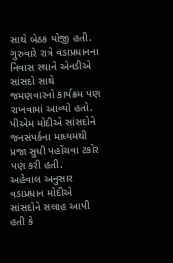સાથે બેઠક યોજી હતી. ગુરુવારે રાત્રે વડાપ્રધાનના નિવાસ સ્થાને એનડીએ સાંસદો સાથે જમણવારનો કાર્યક્રમ પણ રાખવામાં આવ્યો હતો. પીએમ મોદીએ સાંસદોને જનસંપર્કના માધ્યમથી પ્રજા સુધી પહોંચવા ટકોર પણ કરી હતી.
અહેવાલ અનુસાર વડાપ્રધાન મોદીએ સાંસદોને સલાહ આપી હતી કે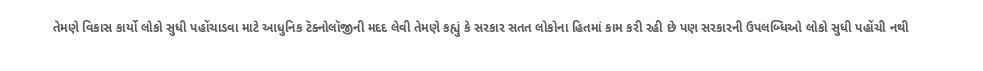તેમણે વિકાસ કાર્યો લોકો સુધી પહોંચાડવા માટે આધુનિક ટૅક્નોલૉજીની મદદ લેવી તેમણે કહ્યું કે સરકાર સતત લોકોના હિતમાં કામ કરી રહી છે પણ સરકારની ઉપલબ્ધિઓ લોકો સુધી પહોંચી નથી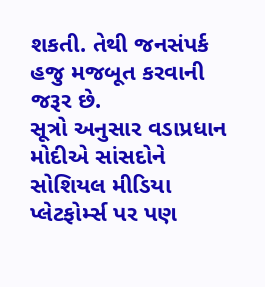શકતી. તેથી જનસંપર્ક હજુ મજબૂત કરવાની જરૂર છે.
સૂત્રો અનુસાર વડાપ્રધાન મોદીએ સાંસદોને સોશિયલ મીડિયા પ્લેટફોર્મ્સ પર પણ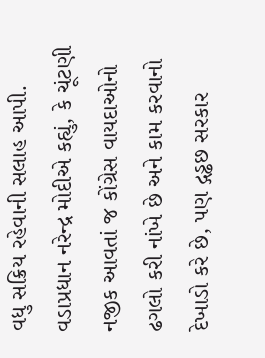વધુ સક્રિય રહેવાની સલાહ આપી. વડાપ્રધાન નરેન્દ્ર મોદીએ કહ્યું, કે ચૂંટણી નજીક આવતાં જ કોંગ્રેસ વાયદાઓનો ઢગલો કરી નાંખે છે અને કામ કરવાનો દેખાડો કરે છે, પણ દ્ગડ્ઢછ સરકાર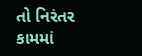તો નિરંતર કામમાં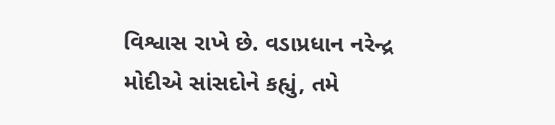વિશ્વાસ રાખે છે. વડાપ્રધાન નરેન્દ્ર મોદીએ સાંસદોને કહ્યું, તમે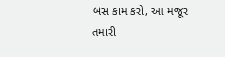બસ કામ કરો, આ મજૂર તમારી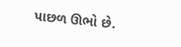પાછળ ઊભો છે.